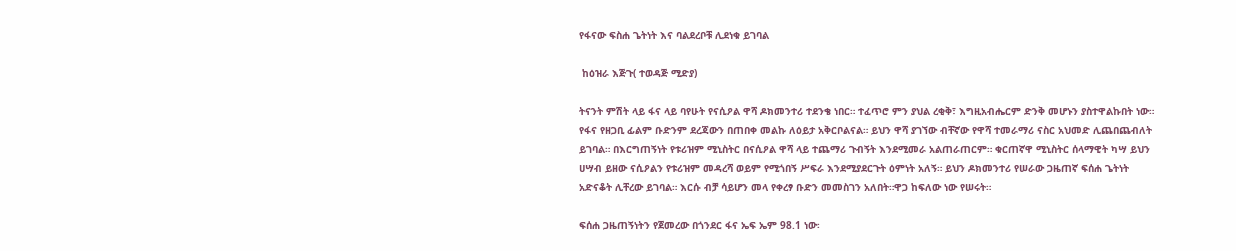የፋናው ፍስሐ ጌትነት እና ባልደረቦቹ ሊደነቁ ይገባል

 ከዕዝራ እጅጉ( ተወዳጅ ሚድያ)

ትናንት ምሽት ላይ ፋና ላይ ባየሁት የናሲዖል ዋሻ ዶክመንተሪ ተደንቄ ነበር። ተፈጥሮ ምን ያህል ረቂቅ፣ እግዚአብሔርም ድንቅ መሆኑን ያስተዋልኩበት ነው። የፋና የዘጋቢ ፊልም ቡድንም ደረጃውን በጠበቀ መልኩ ለዕይታ አቅርቦልናል። ይህን ዋሻ ያገኘው ብቸኛው የዋሻ ተመራማሪ ናስር አህመድ ሊጨበጨብለት ይገባል። በእርግጠኝነት የቱሪዝም ሚኒስትር በናሲዖል ዋሻ ላይ ተጨማሪ ጉብኝት እንደሚመራ አልጠራጠርም። ቁርጠኛዋ ሚኒስትር ሰላማዊት ካሣ ይህን ሀሣብ ይዘው ናሲዖልን የቱሪዝም መዳረሻ ወይም የሚጎበኝ ሥፍራ እንደሚያደርጉት ዕምነት አለኝ። ይህን ዶክመንተሪ የሠራው ጋዜጠኛ ፍሰሐ ጌትነት አድናቆት ሊቸረው ይገባል። እርሱ ብቻ ሳይሆን መላ የቀረፃ ቡድን መመስገን አለበት።ዋጋ ከፍለው ነው የሠሩት።

ፍሰሐ ጋዜጠኝነትን የጀመረው በጎንደር ፋና ኤፍ ኤም 98.1 ነው፡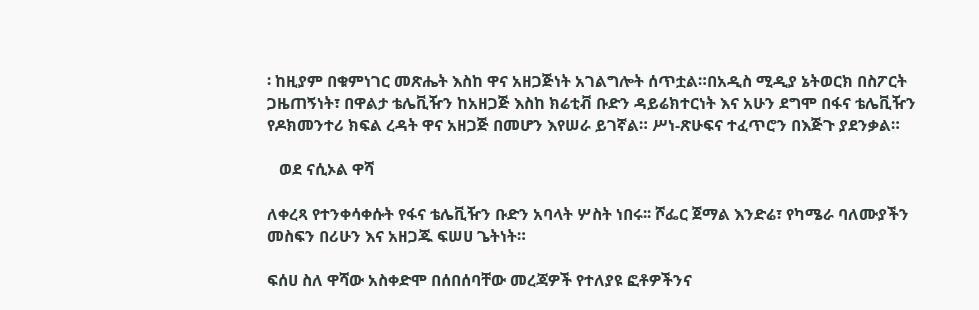፡ ከዚያም በቁምነገር መጽሔት እስከ ዋና አዘጋጅነት አገልግሎት ሰጥቷል።በአዲስ ሚዲያ ኔትወርክ በስፖርት ጋዜጠኝነት፣ በዋልታ ቴሌቪዥን ከአዘጋጅ እስከ ክሬቲቭ ቡድን ዳይሬክተርነት እና አሁን ደግሞ በፋና ቴሌቪዥን የዶክመንተሪ ክፍል ረዳት ዋና አዘጋጅ በመሆን እየሠራ ይገኛል። ሥነ-ጽሁፍና ተፈጥሮን በእጅጉ ያደንቃል።

   ወደ ናሲኦል ዋሻ

ለቀረጻ የተንቀሳቀሱት የፋና ቴሌቪዥን ቡድን አባላት ሦስት ነበሩ፡፡ ሾፌር ጀማል እንድሬ፣ የካሜራ ባለሙያችን መስፍን በሪሁን እና አዘጋጁ ፍሠሀ ጌትነት።

ፍሰሀ ስለ ዋሻው አስቀድሞ በሰበሰባቸው መረጃዎች የተለያዩ ፎቶዎችንና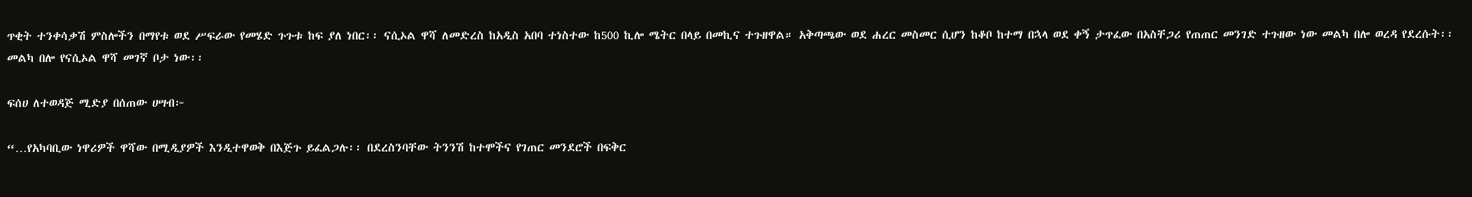ጥቂት ተንቀሳቃሽ ምስሎችን በማየቱ ወደ ሥፍራው የመሄድ ጉጉቱ ከፍ ያለ ነበር፡፡ ናሲኦል ዋሻ ለመድረስ ከአዲስ አበባ ተነስተው ከ500 ኪሎ ሜትር በላይ በመኪና ተጉዘዋል። አቅጣጫው ወደ ሐረር መስመር ሲሆን ከቆቦ ከተማ በኋላ ወደ ቀኝ ታጥፈው በአስቸጋሪ የጠጠር መንገድ ተጉዘው ነው መልካ በሎ ወረዳ የደረሱት፡፡ መልካ በሎ የናሲኦል ዋሻ መገኛ ቦታ ነው፡፡

ፍሰሀ ለተወዳጅ ሚድያ በሰጠው ሀሣብ፦

“…የአካባቢው ነዋሪዎች ዋሻው በሚዲያዎች እንዲተዋወቅ በእጅጉ ይፈልጋሉ፡፡ በደረስንባቸው ትንንሽ ከተሞችና የገጠር መንደሮች በፍቅር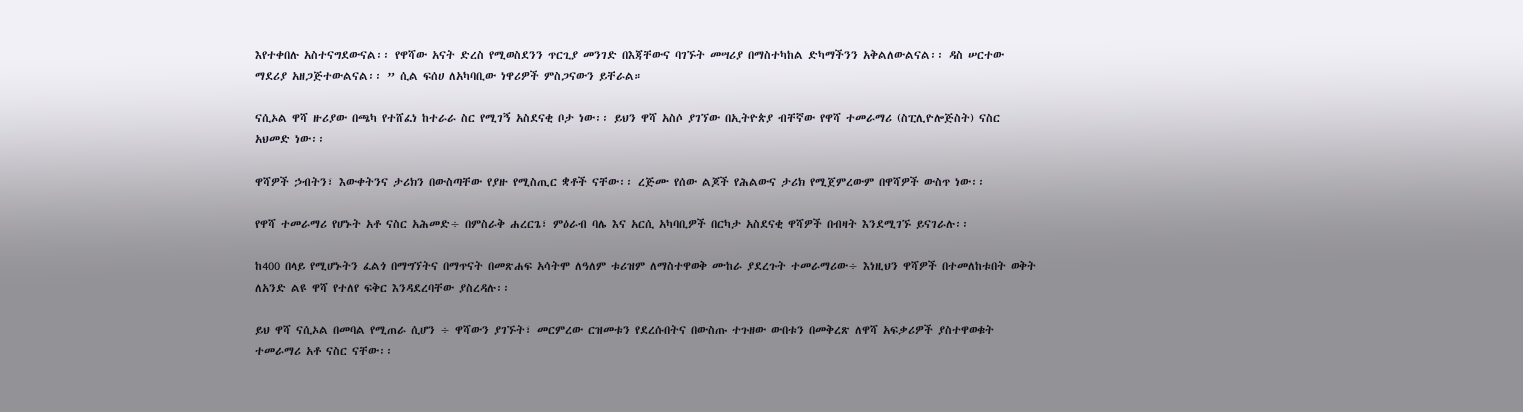እየተቀበሉ አስተናግደውናል፡፡ የዋሻው አናት ድረስ የሚወስደንን ጥርጊያ መንገድ በእጃቸውና ባገኙት መሣሪያ በማስተካከል ድካማችንን አቅልለውልናል፡፡ ዳስ ሠርተው ማደሪያ አዘጋጅተውልናል፡፡ ” ሲል ፍሰሀ ለአካባቢው ነዋሪዎች ምስጋናውን ይቸራል።

ናሲኦል ዋሻ ዙሪያው በጫካ የተሸፈነ ከተራራ ስር የሚገኝ አስደናቂ ቦታ ነው፡፡ ይህን ዋሻ አስሶ ያገኘው በኢትዮጵያ ብቸኛው የዋሻ ተመራማሪ (ስፒሊዮሎጅስት) ናስር አህመድ ነው፡፡

ዋሻዎች ኃብትን፣ እውቀትንና ታሪክን በውስጣቸው የያዙ የሚስጢር ቋቶች ናቸው፡፡ ረጅሙ የሰው ልጆች የሕልውና ታሪክ የሚጀምረውም በዋሻዎች ውስጥ ነው፡፡

የዋሻ ተመራማሪ የሆኑት አቶ ናስር አሕመድ÷ በምስራቅ ሐረርጌ፣ ምዕራብ ባሌ እና አርሲ አካባቢዎች በርካታ አስደናቂ ዋሻዎች በብዛት እንደሚገኙ ይናገራሉ፡፡

ከ400 በላይ የሚሆኑትን ፈልጎ በማግኘትና በማጥናት በመጽሐፍ አሳትሞ ለዓለም ቱሪዝም ለማስተዋወቅ ሙከራ ያደረጉት ተመራማሪው÷ እነዚህን ዋሻዎች በተመለከቱበት ወቅት ለአንድ ልዩ ዋሻ የተለየ ፍቅር እንዳደረባቸው ያስረዳሉ፡፡

ይህ ዋሻ ናሲኦል በመባል የሚጠራ ሲሆን ÷ ዋሻውን ያገኙት፣ መርምረው ርዝመቱን የደረሱበትና በውስጡ ተጉዘው ውበቱን በመቅረጽ ለዋሻ አፍቃሪዎች ያስተዋወቁት ተመራማሪ አቶ ናስር ናቸው፡፡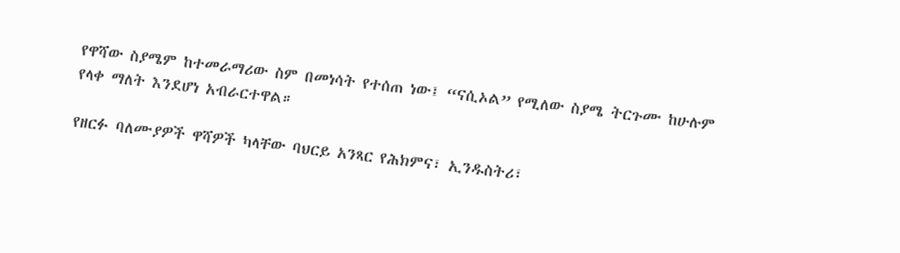የዋሻው ስያሜም ከተመራማሪው ስም በመነሳት የተሰጠ ነው፤ “ናሲኦል” የሚለው ስያሜ ትርጉሙ ከሁሉም የላቀ ማለት እንደሆነ አብራርተዋል።

የዘርፉ ባለሙያዎች ዋሻዎች ካላቸው ባህርይ አንጻር የሕክምና፣ ኢንዱስትሪ፣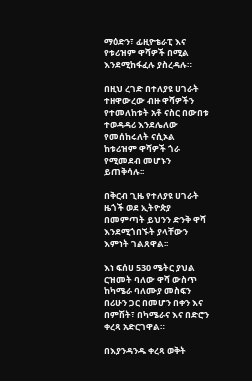ማዕድን፣ ፊዚዮቴራፒ እና የቱሪዝም ዋሻዎች በሚል እንደሚከፋፈሉ ያስረዳሉ።

በዚህ ረገድ በተለያዩ ሀገራት ተዘዋውረው ብዙ ዋሻዎችን የተመለከቱት አቶ ናስር በውበቱ ተወዳዳሪ እንደሌለው የመሰከሩለት ናሲኦል ከቱሪዝም ዋሻዎች ጎራ የሚመደብ መሆኑን ይጠቅሳሉ፡፡

በቅርብ ጊዜ የተለያዩ ሀገራት ዜጎች ወደ ኢትዮጵያ በመምጣት ይህንን ድንቅ ዋሻ እንደሚጎበኙት ያላቸውን እምነት ገልጸዋል፡፡

እነ ፍሰሀ 530 ሜትር ያህል ርዝመት ባለው ዋሻ ውስጥ ከካሜራ ባለሙያ መስፍን በሪሁን ጋር በመሆን በቀን እና በምሽት፣ በካሜራና እና በድሮን ቀረጻ አድርገዋል።

በእያንዳንዱ ቀረጻ ወቅት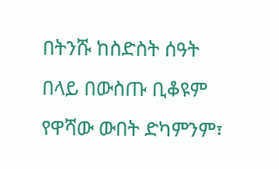በትንሹ ከስድስት ሰዓት በላይ በውስጡ ቢቆዩም የዋሻው ውበት ድካምንም፣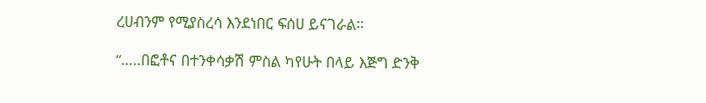ረሀብንም የሚያስረሳ እንደነበር ፍሰሀ ይናገራል።

“…..በፎቶና በተንቀሳቃሽ ምስል ካየሁት በላይ እጅግ ድንቅ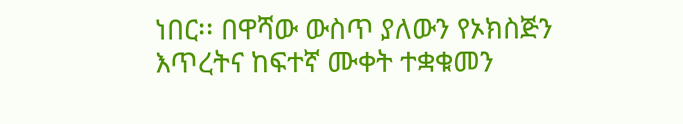ነበር፡፡ በዋሻው ውስጥ ያለውን የኦክስጅን እጥረትና ከፍተኛ ሙቀት ተቋቁመን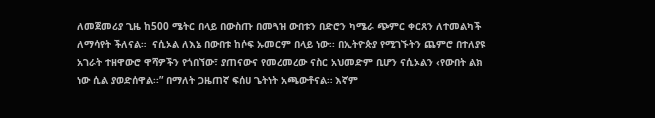ለመጀመሪያ ጊዜ ከ500 ሜትር በላይ በውስጡ በመጓዝ ውበቱን በድሮን ካሜራ ጭምር ቀርጸን ለተመልካች ለማሳየት ችለናል።  ናሲኦል ለእኔ በውበቱ ከሶፍ ኡመርም በላይ ነው፡፡ በኢትዮጵያ የሚገኙትን ጨምሮ በተለያዩ አገራት ተዘዋውሮ ዋሻዎችን የጎበኘው፣ ያጠናውና የመረመረው ናስር አህመድም ቢሆን ናሲኦልን ‹የውበት ልክ ነው ሲል ያወድሰዋል፡፡” በማለት ጋዜጠኛ ፍሰሀ ጌትነት አጫውቶናል። እኛም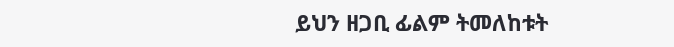ይህን ዘጋቢ ፊልም ትመለከቱት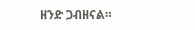ዘንድ ጋብዘናል።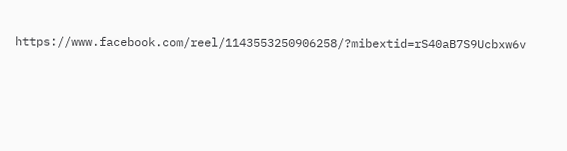https://www.facebook.com/reel/1143553250906258/?mibextid=rS40aB7S9Ucbxw6v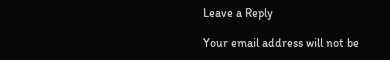Leave a Reply

Your email address will not be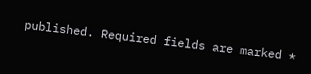published. Required fields are marked *